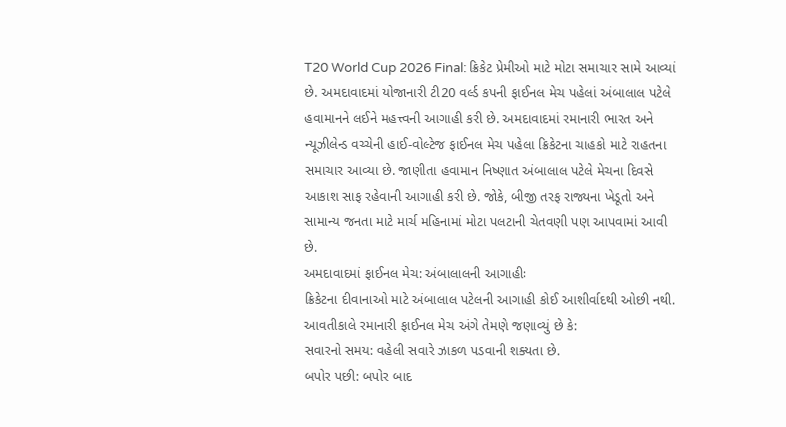T20 World Cup 2026 Final: ક્રિકેટ પ્રેમીઓ માટે મોટા સમાચાર સામે આવ્યાં છે. અમદાવાદમાં યોજાનારી ટી20 વર્લ્ડ કપની ફાઈનલ મેચ પહેલાં અંબાલાલ પટેલે હવામાનને લઈને મહત્ત્વની આગાહી કરી છે. અમદાવાદમાં રમાનારી ભારત અને ન્યૂઝીલેન્ડ વચ્ચેની હાઈ-વોલ્ટેજ ફાઈનલ મેચ પહેલા ક્રિકેટના ચાહકો માટે રાહતના સમાચાર આવ્યા છે. જાણીતા હવામાન નિષ્ણાત અંબાલાલ પટેલે મેચના દિવસે આકાશ સાફ રહેવાની આગાહી કરી છે. જોકે, બીજી તરફ રાજ્યના ખેડૂતો અને સામાન્ય જનતા માટે માર્ચ મહિનામાં મોટા પલટાની ચેતવણી પણ આપવામાં આવી છે.
અમદાવાદમાં ફાઈનલ મેચ: અંબાલાલની આગાહીઃ
ક્રિકેટના દીવાનાઓ માટે અંબાલાલ પટેલની આગાહી કોઈ આશીર્વાદથી ઓછી નથી. આવતીકાલે રમાનારી ફાઈનલ મેચ અંગે તેમણે જણાવ્યું છે કે:
સવારનો સમય: વહેલી સવારે ઝાકળ પડવાની શક્યતા છે.
બપોર પછી: બપોર બાદ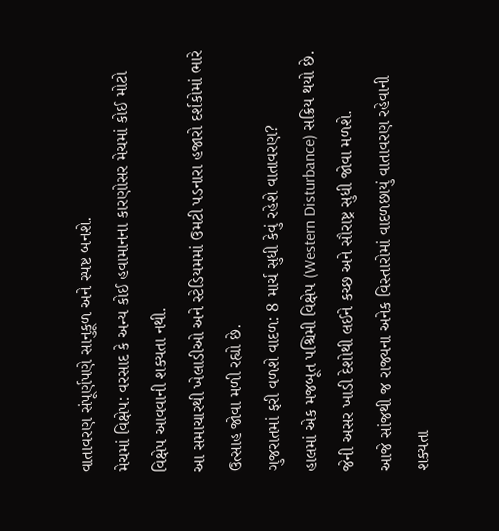વાતાવરણ સંપૂર્ણપણે સાનુકૂળ અને સ્પષ્ટ બનશે.
મેચમાં વિક્ષેપ: વરસાદ કે અન્ય કોઈ હવામાનના કારણોસર મેચમાં કોઈ મોટો વિક્ષેપ આવવાની શક્યતા નથી.
આ સમાચારથી ખેલાડીઓ અને સ્ટેડિયમમાં ઉમટી પડનારા હજારો દર્શકોમાં ભારે ઉત્સાહ જોવા મળી રહ્યો છે.
ગુજરાતમાં ફરી વળશે વાદળ: 8 માર્ચ સુધી કેવું રહેશે વાતાવરણ?
હાલમાં એક મજબૂત પશ્ચિમી વિક્ષેપ (Western Disturbance) સક્રિય થયો છે. જેની અસર ખાડી દેશોથી લઈને કચ્છ અને સૌરાષ્ટ્ર સુધી જોવા મળશે.
આજે સાંજથી જ રાજ્યના અનેક વિસ્તારોમાં વાદળછાયું વાતાવરણ રહેવાની શક્યતા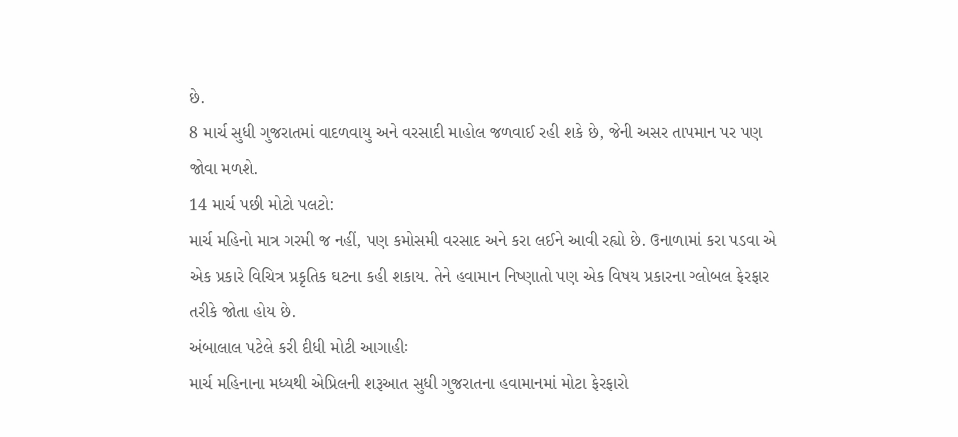છે.
8 માર્ચ સુધી ગુજરાતમાં વાદળવાયુ અને વરસાદી માહોલ જળવાઈ રહી શકે છે, જેની અસર તાપમાન પર પણ જોવા મળશે.
14 માર્ચ પછી મોટો પલટો:
માર્ચ મહિનો માત્ર ગરમી જ નહીં, પણ કમોસમી વરસાદ અને કરા લઈને આવી રહ્યો છે. ઉનાળામાં કરા પડવા એ એક પ્રકારે વિચિત્ર પ્રકૃતિક ઘટના કહી શકાય. તેને હવામાન નિષ્ણાતો પણ એક વિષય પ્રકારના ગ્લોબલ ફેરફાર તરીકે જોતા હોય છે.
અંબાલાલ પટેલે કરી દીધી મોટી આગાહીઃ
માર્ચ મહિનાના મધ્યથી એપ્રિલની શરૂઆત સુધી ગુજરાતના હવામાનમાં મોટા ફેરફારો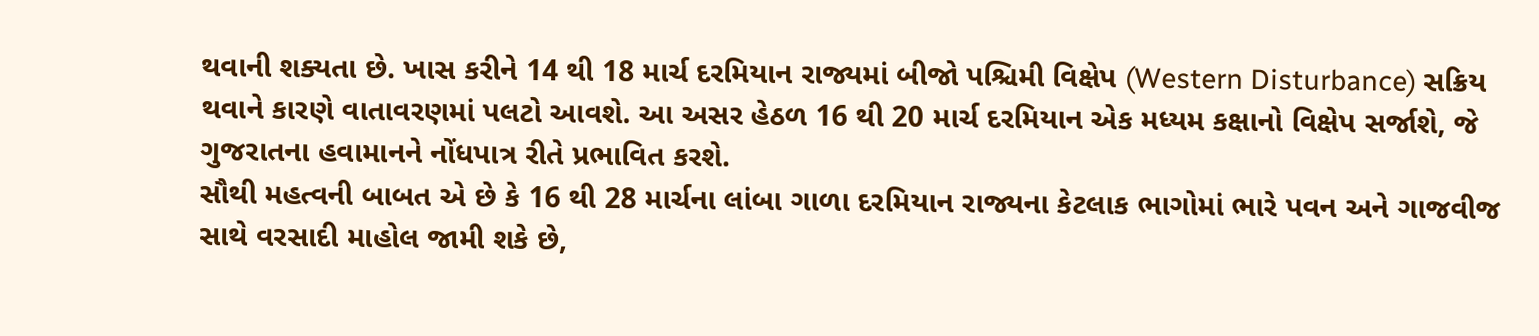થવાની શક્યતા છે. ખાસ કરીને 14 થી 18 માર્ચ દરમિયાન રાજ્યમાં બીજો પશ્ચિમી વિક્ષેપ (Western Disturbance) સક્રિય થવાને કારણે વાતાવરણમાં પલટો આવશે. આ અસર હેઠળ 16 થી 20 માર્ચ દરમિયાન એક મધ્યમ કક્ષાનો વિક્ષેપ સર્જાશે, જે ગુજરાતના હવામાનને નોંધપાત્ર રીતે પ્રભાવિત કરશે.
સૌથી મહત્વની બાબત એ છે કે 16 થી 28 માર્ચના લાંબા ગાળા દરમિયાન રાજ્યના કેટલાક ભાગોમાં ભારે પવન અને ગાજવીજ સાથે વરસાદી માહોલ જામી શકે છે,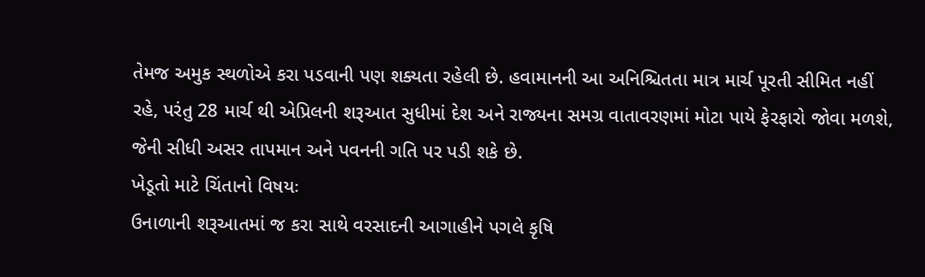તેમજ અમુક સ્થળોએ કરા પડવાની પણ શક્યતા રહેલી છે. હવામાનની આ અનિશ્ચિતતા માત્ર માર્ચ પૂરતી સીમિત નહીં રહે, પરંતુ 28 માર્ચ થી એપ્રિલની શરૂઆત સુધીમાં દેશ અને રાજ્યના સમગ્ર વાતાવરણમાં મોટા પાયે ફેરફારો જોવા મળશે, જેની સીધી અસર તાપમાન અને પવનની ગતિ પર પડી શકે છે.
ખેડૂતો માટે ચિંતાનો વિષયઃ
ઉનાળાની શરૂઆતમાં જ કરા સાથે વરસાદની આગાહીને પગલે કૃષિ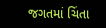જગતમાં ચિંતા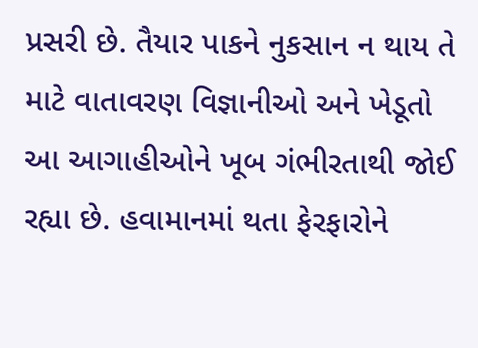પ્રસરી છે. તૈયાર પાકને નુકસાન ન થાય તે માટે વાતાવરણ વિજ્ઞાનીઓ અને ખેડૂતો આ આગાહીઓને ખૂબ ગંભીરતાથી જોઈ રહ્યા છે. હવામાનમાં થતા ફેરફારોને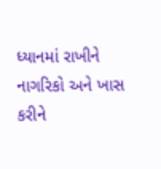ધ્યાનમાં રાખીને નાગરિકો અને ખાસ કરીને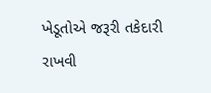ખેડૂતોએ જરૂરી તકેદારી રાખવી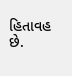હિતાવહ છે.